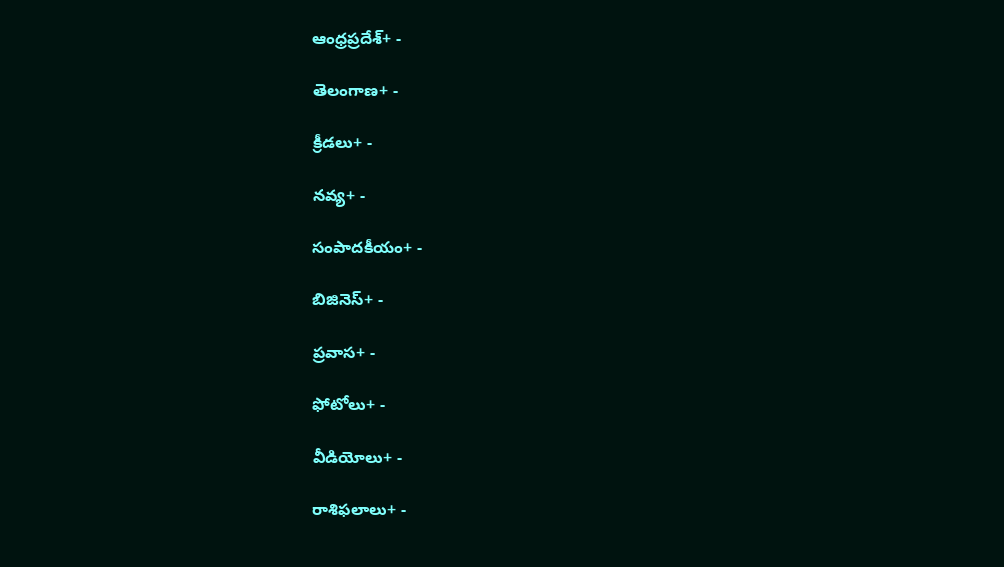ఆంధ్రప్రదేశ్+ -

తెలంగాణ+ -

క్రీడలు+ -

నవ్య+ -

సంపాదకీయం+ -

బిజినెస్+ -

ప్రవాస+ -

ఫోటోలు+ -

వీడియోలు+ -

రాశిఫలాలు+ -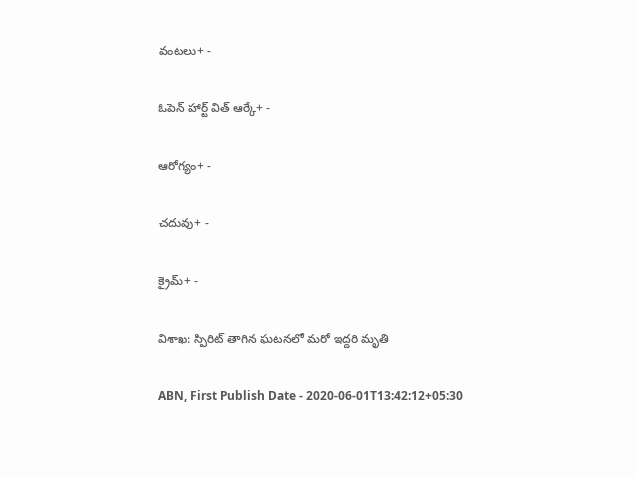వంటలు+ -

ఓపెన్ హార్ట్ విత్ ఆర్కే+ -

ఆరోగ్యం+ -

చదువు+ -

క్రైమ్+ -

విశాఖ: స్పిరిట్ తాగిన ఘటనలో మరో ఇద్దరి మృతి

ABN, First Publish Date - 2020-06-01T13:42:12+05:30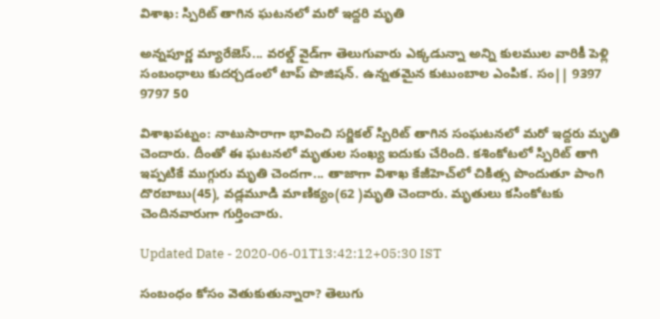విశాఖ: స్పిరిట్ తాగిన ఘటనలో మరో ఇద్దరి మృతి

అన్నపూర్ణ మ్యారేజెస్... వరల్డ్ వైడ్‌గా తెలుగువారు ఎక్కడున్నా అన్ని కులముల వారికీ పెళ్లి సంబంధాలు కుదర్చడంలో టాప్ పొజిషన్. ఉన్నతమైన కుటుంబాల ఎంపిక. సం|| 9397 9797 50

విశాఖపట్నం: నాటుసారాగా భావించి సర్జికల్ స్పిరిట్ తాగిన సంఘటనలో మరో ఇద్దరు మృతి చెందారు. దీంతో ఈ ఘటనలో మృతుల సంఖ్య ఐదుకు చేరింది. కశింకోటలో స్పిరిట్ తాగి ఇప్పటికే ముగ్గురు మృతి చెందగా... తాజాగా విశాఖ కేజీహెచ్‌లో చికిత్స పొందుతూ పాంగి దొరబాబు(45), వడ్లమూడి మాణిక్యం(62 )మృతి చెందారు. మృతులు కసింకోటకు చెందినవారుగా గుర్తించారు.

Updated Date - 2020-06-01T13:42:12+05:30 IST

సంబంధం కోసం వెతుకుతున్నారా? తెలుగు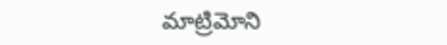మాట్రిమోని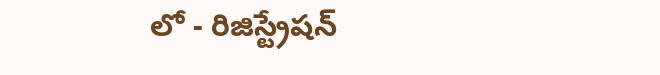లో - రిజిస్ట్రేషన్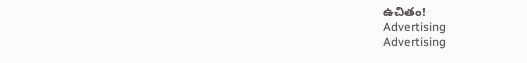ఉచితం!
Advertising
Advertising